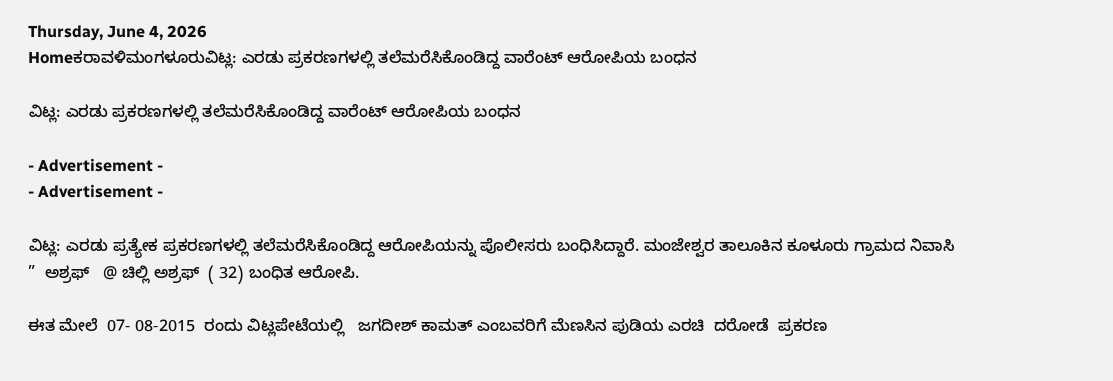Thursday, June 4, 2026
Homeಕರಾವಳಿಮಂಗಳೂರುವಿಟ್ಲ: ಎರಡು ಪ್ರಕರಣಗಳಲ್ಲಿ ತಲೆಮರೆಸಿಕೊಂಡಿದ್ದ ವಾರೆಂಟ್ ಆರೋಪಿಯ ಬಂಧನ

ವಿಟ್ಲ: ಎರಡು ಪ್ರಕರಣಗಳಲ್ಲಿ ತಲೆಮರೆಸಿಕೊಂಡಿದ್ದ ವಾರೆಂಟ್ ಆರೋಪಿಯ ಬಂಧನ

- Advertisement -
- Advertisement -

ವಿಟ್ಲ: ಎರಡು ಪ್ರತ್ಯೇಕ ಪ್ರಕರಣಗಳಲ್ಲಿ ತಲೆಮರೆಸಿಕೊಂಡಿದ್ದ ಆರೋಪಿಯನ್ನು ಪೊಲೀಸರು ಬಂಧಿಸಿದ್ದಾರೆ. ಮಂಜೇಶ್ವರ ತಾಲೂಕಿನ ಕೂಳೂರು ಗ್ರಾಮದ ನಿವಾಸಿ ”  ಅಶ್ರಫ್   @ ಚಿಲ್ಲಿ ಅಶ್ರಫ್  ( 32) ಬಂಧಿತ ಆರೋಪಿ.

ಈತ ಮೇಲೆ  07- 08-2015  ರಂದು ವಿಟ್ಲಪೇಟೆಯಲ್ಲಿ   ಜಗದೀಶ್ ಕಾಮತ್ ಎಂಬವರಿಗೆ ಮೆಣಸಿನ ಪುಡಿಯ ಎರಚಿ  ದರೋಡೆ  ಪ್ರಕರಣ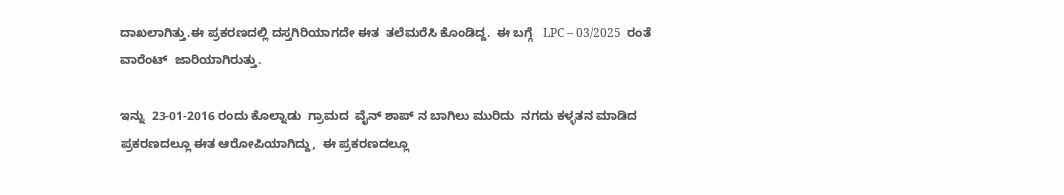ದಾಖಲಾಗಿತ್ತು.ಈ ಪ್ರಕರಣದಲ್ಲಿ ದಸ್ತಗಿರಿಯಾಗದೇ ಈತ  ತಲೆಮರೆಸಿ ಕೊಂಡಿದ್ದ.  ಈ ಬಗ್ಗೆ   LPC – 03/2025  ರಂತೆ  ವಾರೆಂಟ್  ಜಾರಿಯಾಗಿರುತ್ತು.

ಇನ್ನು  23-01-2016 ರಂದು ಕೊಲ್ನಾಡು  ಗ್ರಾಮದ  ವೈನ್ ಶಾಪ್ ನ ಬಾಗಿಲು ಮುರಿದು  ನಗದು ಕಳ್ಳತನ ಮಾಡಿದ ಪ್ರಕರಣದಲ್ಲೂ ಈತ ಆರೋಪಿಯಾಗಿದ್ದು,  ಈ ಪ್ರಕರಣದಲ್ಲೂ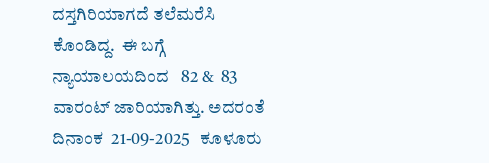ದಸ್ತಗಿರಿಯಾಗದೆ ತಲೆಮರೆಸಿ ಕೊಂಡಿದ್ದ.  ಈ ಬಗ್ಗೆ ನ್ಯಾಯಾಲಯದಿಂದ   82 &  83 ವಾರಂಟ್ ಜಾರಿಯಾಗಿತ್ತು. ಅದರಂತೆ    ದಿನಾಂಕ  21-09-2025   ಕೂಳೂರು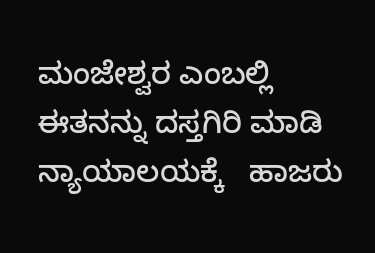ಮಂಜೇಶ್ವರ ಎಂಬಲ್ಲಿ ಈತನನ್ನು ದಸ್ತಗಿರಿ ಮಾಡಿ ನ್ಯಾಯಾಲಯಕ್ಕೆ   ಹಾಜರು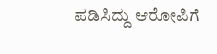ಪಡಿಸಿದ್ದು ಆರೋಪಿಗೆ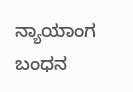ನ್ಯಾಯಾಂಗ  ಬಂಧನ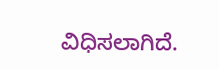ವಿಧಿಸಲಾಗಿದೆ.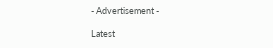- Advertisement -

Latest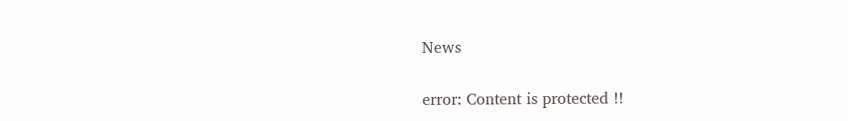News

error: Content is protected !!